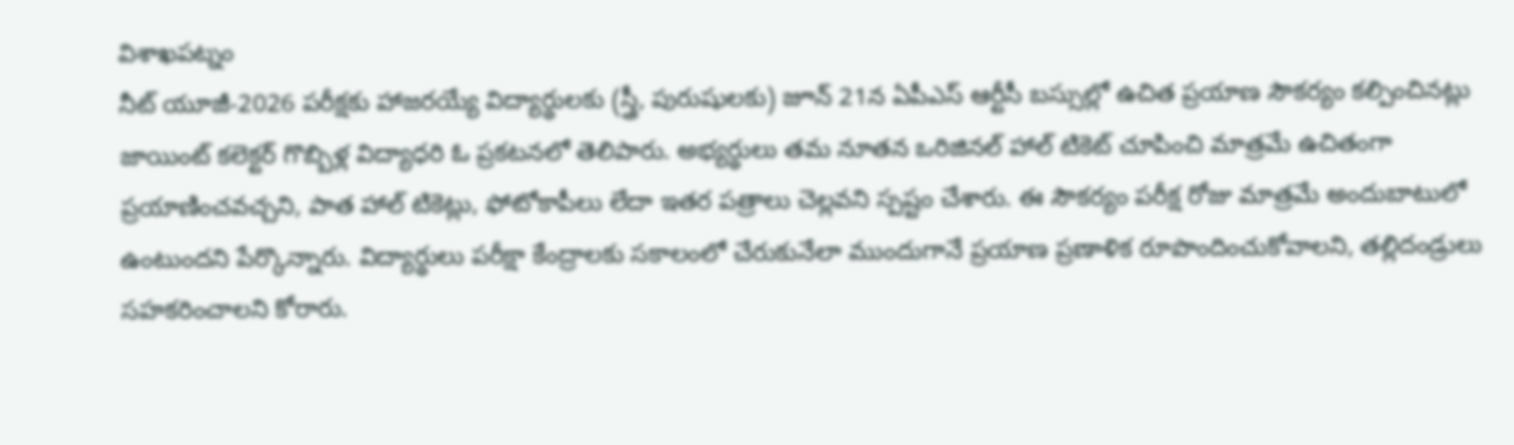విశాఖపట్నం
నీట్ యూజీ-2026 పరీక్షకు హాజరయ్యే విద్యార్థులకు (స్త్రీ, పురుషులకు) జూన్ 21న ఏపీఎస్ ఆర్టీసీ బస్సుల్లో ఉచిత ప్రయాణ సౌకర్యం కల్పించినట్లు జాయింట్ కలెక్టర్ గొబ్బిళ్ల విద్యాధరి ఓ ప్రకటనలో తెలిపారు. అభ్యర్థులు తమ నూతన ఒరిజినల్ హాల్ టికెట్ చూపించి మాత్రమే ఉచితంగా ప్రయాణించవచ్చని, పాత హాల్ టికెట్లు, ఫోటోకాపీలు లేదా ఇతర పత్రాలు చెల్లవని స్పష్టం చేశారు. ఈ సౌకర్యం పరీక్ష రోజు మాత్రమే అందుబాటులో ఉంటుందని పేర్కొన్నారు. విద్యార్థులు పరీక్షా కేంద్రాలకు సకాలంలో చేరుకునేలా ముందుగానే ప్రయాణ ప్రణాళిక రూపొందించుకోవాలని, తల్లిదండ్రులు సహకరించాలని కోరారు.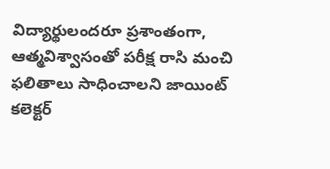విద్యార్థులందరూ ప్రశాంతంగా, ఆత్మవిశ్వాసంతో పరీక్ష రాసి మంచి ఫలితాలు సాధించాలని జాయింట్ కలెక్టర్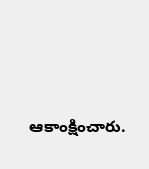ఆకాంక్షించారు.